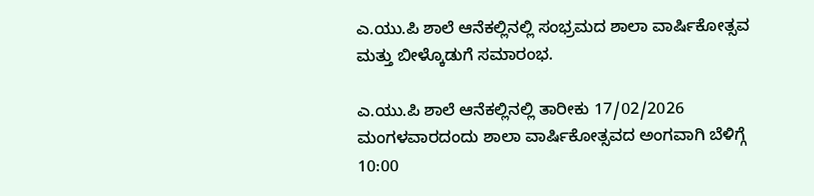ಎ.ಯು.ಪಿ ಶಾಲೆ ಆನೆಕಲ್ಲಿನಲ್ಲಿ ಸಂಭ್ರಮದ ಶಾಲಾ ವಾರ್ಷಿಕೋತ್ಸವ ಮತ್ತು ಬೀಳ್ಕೊಡುಗೆ ಸಮಾರಂಭ.

ಎ.ಯು.ಪಿ ಶಾಲೆ ಆನೆಕಲ್ಲಿನಲ್ಲಿ ತಾರೀಕು 17/02/2026 ಮಂಗಳವಾರದಂದು ಶಾಲಾ ವಾರ್ಷಿಕೋತ್ಸವದ ಅಂಗವಾಗಿ ಬೆಳಿಗ್ಗೆ 10:00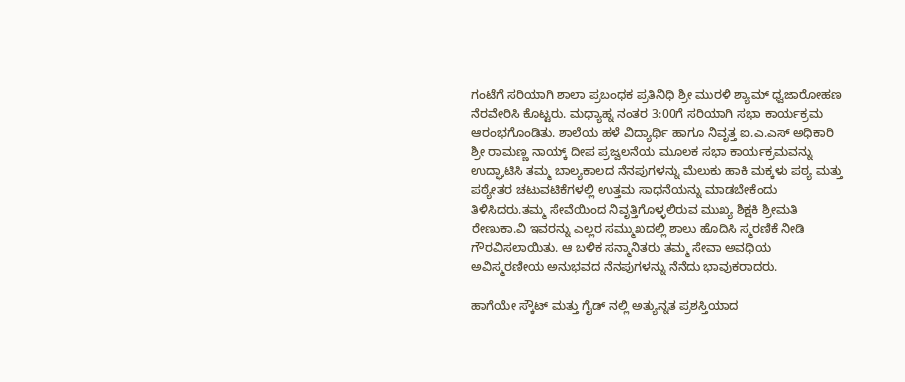ಗಂಟೆಗೆ ಸರಿಯಾಗಿ ಶಾಲಾ ಪ್ರಬಂಧಕ ಪ್ರತಿನಿಧಿ ಶ್ರೀ ಮುರಳಿ ಶ್ಯಾಮ್ ಧ್ವಜಾರೋಹಣ ನೆರವೇರಿಸಿ ಕೊಟ್ಟರು. ಮಧ್ಯಾಹ್ನ ನಂತರ 3:00ಗೆ ಸರಿಯಾಗಿ ಸಭಾ ಕಾರ್ಯಕ್ರಮ ಆರಂಭಗೊಂಡಿತು. ಶಾಲೆಯ ಹಳೆ ವಿದ್ಯಾರ್ಥಿ ಹಾಗೂ ನಿವೃತ್ತ ಐ.ಎ.ಎಸ್ ಅಧಿಕಾರಿ ಶ್ರೀ ರಾಮಣ್ಣ ನಾಯ್ಕ್ ದೀಪ ಪ್ರಜ್ವಲನೆಯ ಮೂಲಕ ಸಭಾ ಕಾರ್ಯಕ್ರಮವನ್ನು ಉದ್ಘಾಟಿಸಿ ತಮ್ಮ ಬಾಲ್ಯಕಾಲದ ನೆನಪುಗಳನ್ನು ಮೆಲುಕು ಹಾಕಿ ಮಕ್ಕಳು ಪಠ್ಯ ಮತ್ತು ಪಠ್ಯೇತರ ಚಟುವಟಿಕೆಗಳಲ್ಲಿ ಉತ್ತಮ ಸಾಧನೆಯನ್ನು ಮಾಡಬೇಕೆಂದು ತಿಳಿಸಿದರು.ತಮ್ಮ ಸೇವೆಯಿಂದ ನಿವೃತ್ತಿಗೊಳ್ಳಲಿರುವ ಮುಖ್ಯ ಶಿಕ್ಷಕಿ ಶ್ರೀಮತಿ ರೇಣುಕಾ.ವಿ ಇವರನ್ನು ಎಲ್ಲರ ಸಮ್ಮುಖದಲ್ಲಿ ಶಾಲು ಹೊದಿಸಿ ಸ್ಮರಣಿಕೆ ನೀಡಿ ಗೌರವಿಸಲಾಯಿತು. ಆ ಬಳಿಕ ಸನ್ಮಾನಿತರು ತಮ್ಮ ಸೇವಾ ಅವಧಿಯ ಅವಿಸ್ಮರಣೀಯ ಅನುಭವದ ನೆನಪುಗಳನ್ನು ನೆನೆದು ಭಾವುಕರಾದರು.

ಹಾಗೆಯೇ ಸ್ಕೌಟ್ ಮತ್ತು ಗೈಡ್ ನಲ್ಲಿ ಅತ್ಯುನ್ನತ ಪ್ರಶಸ್ತಿಯಾದ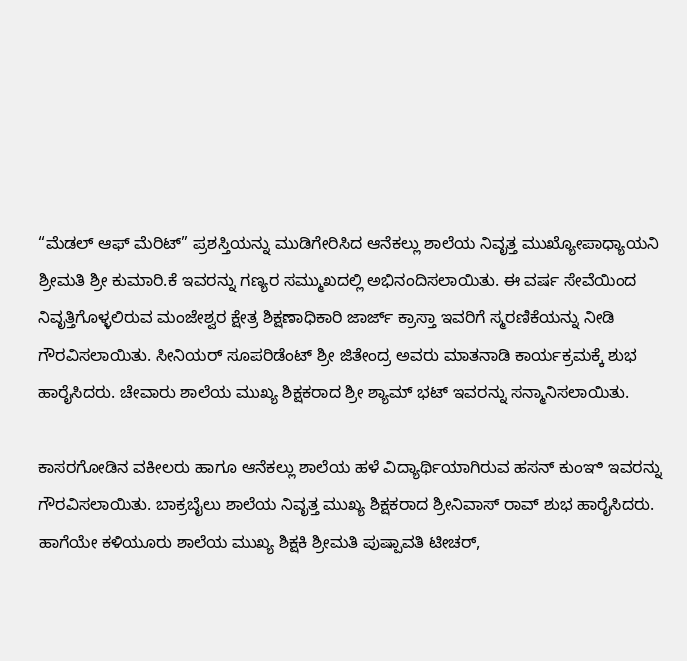“ಮೆಡಲ್ ಆಫ್ ಮೆರಿಟ್” ಪ್ರಶಸ್ತಿಯನ್ನು ಮುಡಿಗೇರಿಸಿದ ಆನೆಕಲ್ಲು ಶಾಲೆಯ ನಿವೃತ್ತ ಮುಖ್ಯೋಪಾಧ್ಯಾಯನಿ ಶ್ರೀಮತಿ ಶ್ರೀ ಕುಮಾರಿ.ಕೆ ಇವರನ್ನು ಗಣ್ಯರ ಸಮ್ಮುಖದಲ್ಲಿ ಅಭಿನಂದಿಸಲಾಯಿತು. ಈ ವರ್ಷ ಸೇವೆಯಿಂದ ನಿವೃತ್ತಿಗೊಳ್ಳಲಿರುವ ಮಂಜೇಶ್ವರ ಕ್ಷೇತ್ರ ಶಿಕ್ಷಣಾಧಿಕಾರಿ ಜಾರ್ಜ್ ಕ್ರಾಸ್ತಾ ಇವರಿಗೆ ಸ್ಮರಣಿಕೆಯನ್ನು ನೀಡಿ ಗೌರವಿಸಲಾಯಿತು. ಸೀನಿಯರ್ ಸೂಪರಿಡೆಂಟ್ ಶ್ರೀ ಜಿತೇಂದ್ರ ಅವರು ಮಾತನಾಡಿ ಕಾರ್ಯಕ್ರಮಕ್ಕೆ ಶುಭ ಹಾರೈಸಿದರು. ಚೇವಾರು ಶಾಲೆಯ ಮುಖ್ಯ ಶಿಕ್ಷಕರಾದ ಶ್ರೀ ಶ್ಯಾಮ್ ಭಟ್ ಇವರನ್ನು ಸನ್ಮಾನಿಸಲಾಯಿತು.

ಕಾಸರಗೋಡಿನ ವಕೀಲರು ಹಾಗೂ ಆನೆಕಲ್ಲು ಶಾಲೆಯ ಹಳೆ ವಿದ್ಯಾರ್ಥಿಯಾಗಿರುವ ಹಸನ್ ಕುಂಞಿ ಇವರನ್ನು ಗೌರವಿಸಲಾಯಿತು. ಬಾಕ್ರಬೈಲು ಶಾಲೆಯ ನಿವೃತ್ತ ಮುಖ್ಯ ಶಿಕ್ಷಕರಾದ ಶ್ರೀನಿವಾಸ್ ರಾವ್ ಶುಭ ಹಾರೈಸಿದರು. ಹಾಗೆಯೇ ಕಳಿಯೂರು ಶಾಲೆಯ ಮುಖ್ಯ ಶಿಕ್ಷಕಿ ಶ್ರೀಮತಿ ಪುಷ್ಪಾವತಿ ಟೀಚರ್,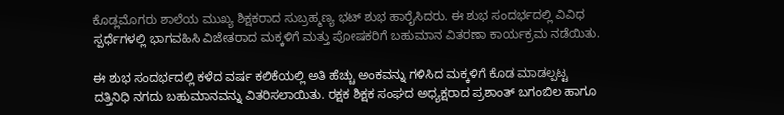ಕೊಡ್ಲಮೊಗರು ಶಾಲೆಯ ಮುಖ್ಯ ಶಿಕ್ಷಕರಾದ ಸುಬ್ರಹ್ಮಣ್ಯ ಭಟ್ ಶುಭ ಹಾರೈಸಿದರು. ಈ ಶುಭ ಸಂದರ್ಭದಲ್ಲಿ ವಿವಿಧ ಸ್ಪರ್ಧೆಗಳಲ್ಲಿ ಭಾಗವಹಿಸಿ ವಿಜೇತರಾದ ಮಕ್ಕಳಿಗೆ ಮತ್ತು ಪೋಷಕರಿಗೆ ಬಹುಮಾನ ವಿತರಣಾ ಕಾರ್ಯಕ್ರಮ ನಡೆಯಿತು.

ಈ ಶುಭ ಸಂದರ್ಭದಲ್ಲಿ ಕಳೆದ ವರ್ಷ ಕಲಿಕೆಯಲ್ಲಿ ಅತಿ ಹೆಚ್ಚು ಅಂಕವನ್ನು ಗಳಿಸಿದ ಮಕ್ಕಳಿಗೆ ಕೊಡ ಮಾಡಲ್ಪಟ್ಟ ದತ್ತಿನಿಧಿ ನಗದು ಬಹುಮಾನವನ್ನು ವಿತರಿಸಲಾಯಿತು. ರಕ್ಷಕ ಶಿಕ್ಷಕ ಸಂಘದ ಅಧ್ಯಕ್ಷರಾದ ಪ್ರಶಾಂತ್ ಬಗಂಬಿಲ ಹಾಗೂ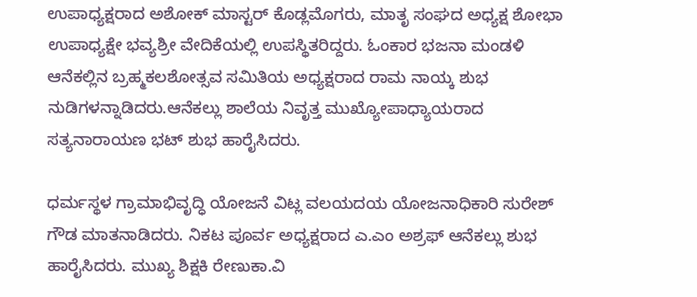ಉಪಾಧ್ಯಕ್ಷರಾದ ಅಶೋಕ್ ಮಾಸ್ಟರ್ ಕೊಡ್ಲಮೊಗರು, ಮಾತೃ ಸಂಘದ ಅಧ್ಯಕ್ಷ ಶೋಭಾ ಉಪಾಧ್ಯಕ್ಷೇ ಭವ್ಯಶ್ರೀ ವೇದಿಕೆಯಲ್ಲಿ ಉಪಸ್ಥಿತರಿದ್ದರು. ಓಂಕಾರ ಭಜನಾ ಮಂಡಳಿ ಆನೆಕಲ್ಲಿನ ಬ್ರಹ್ಮಕಲಶೋತ್ಸವ ಸಮಿತಿಯ ಅಧ್ಯಕ್ಷರಾದ ರಾಮ ನಾಯ್ಕ ಶುಭ ನುಡಿಗಳನ್ನಾಡಿದರು.ಆನೆಕಲ್ಲು ಶಾಲೆಯ ನಿವೃತ್ತ ಮುಖ್ಯೋಪಾಧ್ಯಾಯರಾದ ಸತ್ಯನಾರಾಯಣ ಭಟ್ ಶುಭ ಹಾರೈಸಿದರು.

ಧರ್ಮಸ್ಥಳ ಗ್ರಾಮಾಭಿವೃದ್ಧಿ ಯೋಜನೆ ವಿಟ್ಲ ವಲಯದಯ ಯೋಜನಾಧಿಕಾರಿ ಸುರೇಶ್ ಗೌಡ ಮಾತನಾಡಿದರು. ನಿಕಟ ಪೂರ್ವ ಅಧ್ಯಕ್ಷರಾದ ಎ.ಎಂ ಅಶ್ರಫ್ ಆನೆಕಲ್ಲು ಶುಭ ಹಾರೈಸಿದರು. ಮುಖ್ಯ ಶಿಕ್ಷಕಿ ರೇಣುಕಾ.ವಿ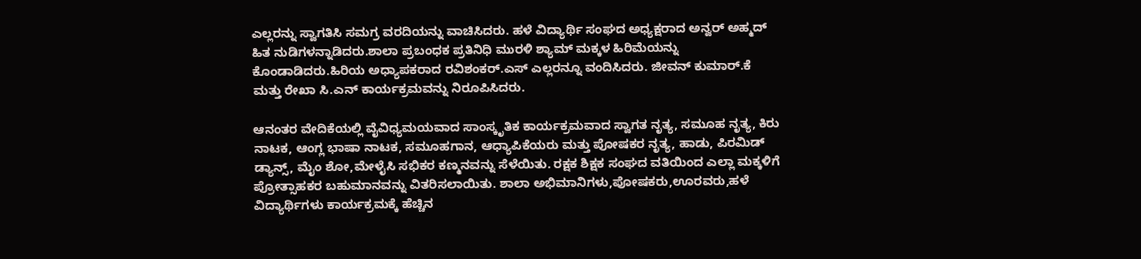ಎಲ್ಲರನ್ನು ಸ್ವಾಗತಿಸಿ ಸಮಗ್ರ ವರದಿಯನ್ನು ವಾಚಿಸಿದರು. ಹಳೆ ವಿದ್ಯಾರ್ಥಿ ಸಂಘದ ಅಧ್ಯಕ್ಷರಾದ ಅನ್ವರ್ ಅಹ್ಮದ್ ಹಿತ ನುಡಿಗಳನ್ನಾಡಿದರು.ಶಾಲಾ ಪ್ರಬಂಧಕ ಪ್ರತಿನಿಧಿ ಮುರಳಿ ಶ್ಯಾಮ್ ಮಕ್ಕಳ ಹಿರಿಮೆಯನ್ನು ಕೊಂಡಾಡಿದರು.ಹಿರಿಯ ಅಧ್ಯಾಪಕರಾದ ರವಿಶಂಕರ್.ಎಸ್ ಎಲ್ಲರನ್ನೂ ವಂದಿಸಿದರು. ಜೀವನ್ ಕುಮಾರ್.ಕೆ ಮತ್ತು ರೇಖಾ ಸಿ.ಎನ್ ಕಾರ್ಯಕ್ರಮವನ್ನು ನಿರೂಪಿಸಿದರು.

ಆನಂತರ ವೇದಿಕೆಯಲ್ಲಿ ವೈವಿಧ್ಯಮಯವಾದ ಸಾಂಸ್ಕೃತಿಕ ಕಾರ್ಯಕ್ರಮವಾದ ಸ್ವಾಗತ ನೃತ್ಯ, ಸಮೂಹ ನೃತ್ಯ, ಕಿರು ನಾಟಕ, ಆಂಗ್ಲ ಭಾಷಾ ನಾಟಕ, ಸಮೂಹಗಾನ, ಆಧ್ಯಾಪಿಕೆಯರು ಮತ್ತು ಪೋಷಕರ ನೃತ್ಯ, ಹಾಡು, ಪಿರಮಿಡ್ ಡ್ಯಾನ್ಸ್, ಮೈಂ ಶೋ,ಮೇಳೈಸಿ ಸಭಿಕರ ಕಣ್ಮನವನ್ನು ಸೆಳೆಯಿತು. ರಕ್ಷಕ ಶಿಕ್ಷಕ ಸಂಘದ ವತಿಯಿಂದ ಎಲ್ಲಾ ಮಕ್ಕಳಿಗೆ ಪ್ರೋತ್ಸಾಹಕರ ಬಹುಮಾನವನ್ನು ವಿತರಿಸಲಾಯಿತು. ಶಾಲಾ ಅಭಿಮಾನಿಗಳು,ಪೋಷಕರು,ಊರವರು,ಹಳೆ ವಿದ್ಯಾರ್ಥಿಗಳು ಕಾರ್ಯಕ್ರಮಕ್ಕೆ ಹೆಚ್ಚಿನ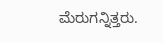ಮೆರುಗನ್ನಿತ್ತರು.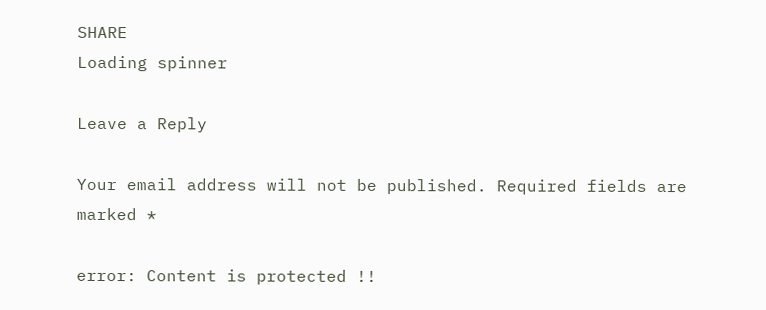SHARE
Loading spinner

Leave a Reply

Your email address will not be published. Required fields are marked *

error: Content is protected !!